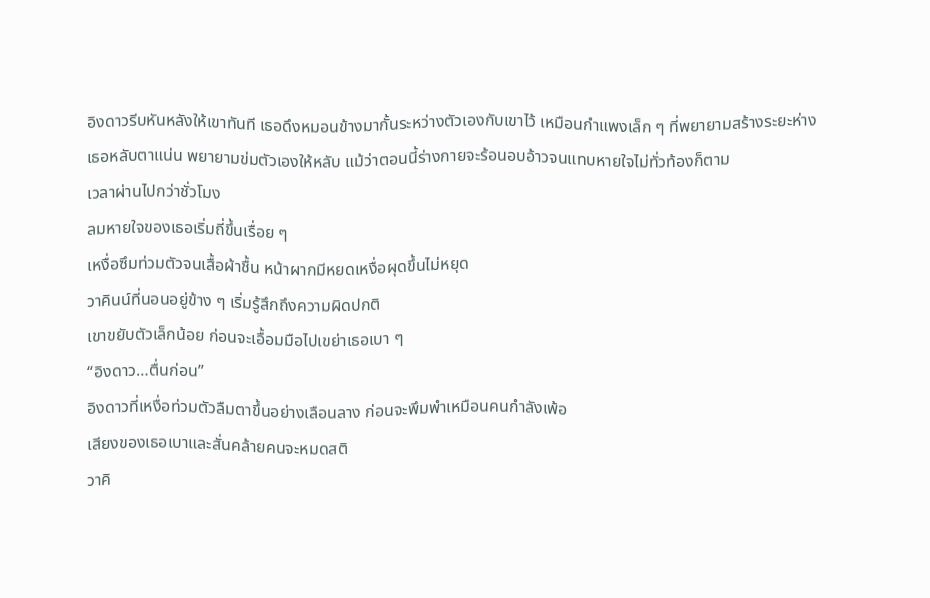อิงดาวรีบหันหลังให้เขาทันที เธอดึงหมอนข้างมากั้นระหว่างตัวเองกับเขาไว้ เหมือนกำแพงเล็ก ๆ ที่พยายามสร้างระยะห่าง
เธอหลับตาแน่น พยายามข่มตัวเองให้หลับ แม้ว่าตอนนี้ร่างกายจะร้อนอบอ้าวจนแทบหายใจไม่ทั่วท้องก็ตาม
เวลาผ่านไปกว่าชั่วโมง
ลมหายใจของเธอเริ่มถี่ขึ้นเรื่อย ๆ
เหงื่อซึมท่วมตัวจนเสื้อผ้าชื้น หน้าผากมีหยดเหงื่อผุดขึ้นไม่หยุด
วาคินน์ที่นอนอยู่ข้าง ๆ เริ่มรู้สึกถึงความผิดปกติ
เขาขยับตัวเล็กน้อย ก่อนจะเอื้อมมือไปเขย่าเธอเบา ๆ
“อิงดาว…ตื่นก่อน”
อิงดาวที่เหงื่อท่วมตัวลืมตาขึ้นอย่างเลือนลาง ก่อนจะพึมพำเหมือนคนกำลังเพ้อ
เสียงของเธอเบาและสั่นคล้ายคนจะหมดสติ
วาคิ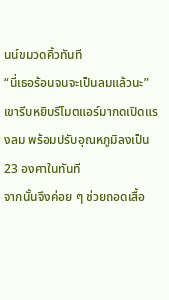นน์ขมวดคิ้วทันที
“นี่เธอร้อนจนจะเป็นลมแล้วนะ”
เขารีบหยิบรีโมตแอร์มากดเปิดแรงลม พร้อมปรับอุณหภูมิลงเป็น 23 องศาในทันที
จากนั้นจึงค่อย ๆ ช่วยถอดเสื้อ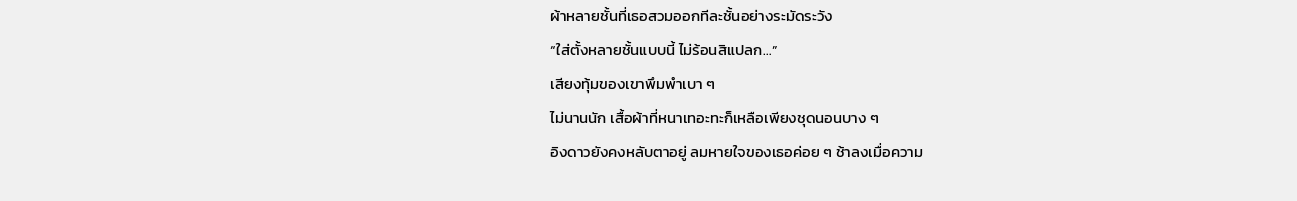ผ้าหลายชั้นที่เธอสวมออกทีละชั้นอย่างระมัดระวัง
“ใส่ตั้งหลายชั้นแบบนี้ ไม่ร้อนสิแปลก…”
เสียงทุ้มของเขาพึมพำเบา ๆ
ไม่นานนัก เสื้อผ้าที่หนาเทอะทะก็เหลือเพียงชุดนอนบาง ๆ
อิงดาวยังคงหลับตาอยู่ ลมหายใจของเธอค่อย ๆ ช้าลงเมื่อความ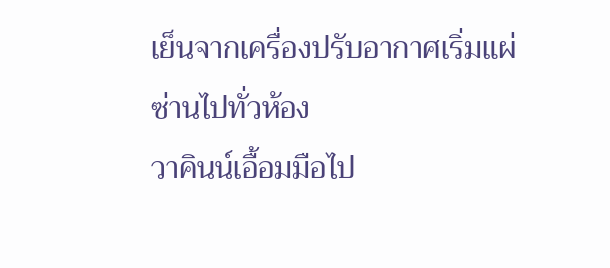เย็นจากเครื่องปรับอากาศเริ่มแผ่ซ่านไปทั่วห้อง
วาคินน์เอื้อมมือไป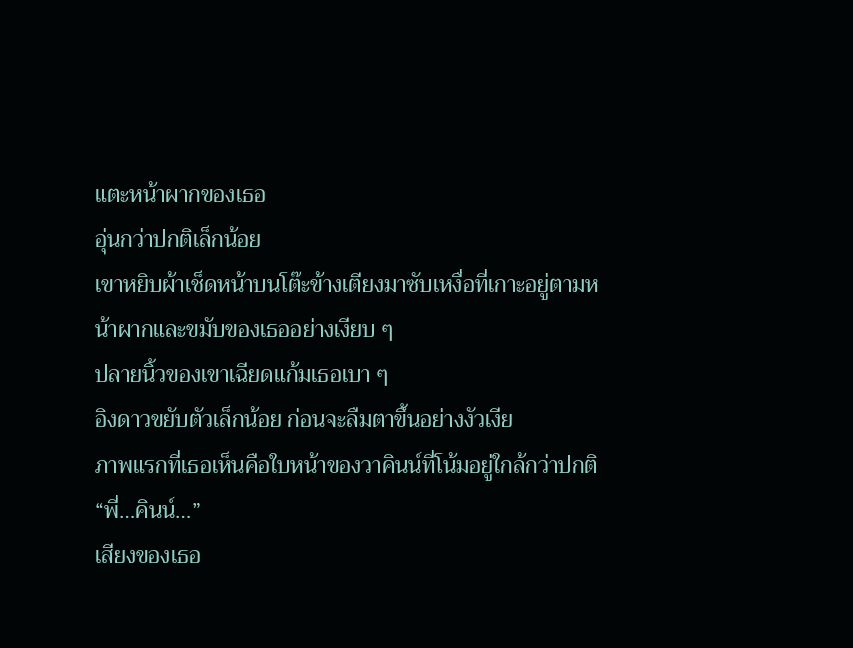แตะหน้าผากของเธอ
อุ่นกว่าปกติเล็กน้อย
เขาหยิบผ้าเช็ดหน้าบนโต๊ะข้างเตียงมาซับเหงื่อที่เกาะอยู่ตามหน้าผากและขมับของเธออย่างเงียบ ๆ
ปลายนิ้วของเขาเฉียดแก้มเธอเบา ๆ
อิงดาวขยับตัวเล็กน้อย ก่อนจะลืมตาขึ้นอย่างงัวเงีย
ภาพแรกที่เธอเห็นคือใบหน้าของวาคินน์ที่โน้มอยู่ใกล้กว่าปกติ
“พี่…คินน์…”
เสียงของเธอ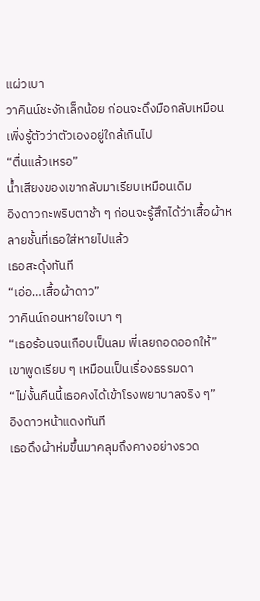แผ่วเบา
วาคินน์ชะงักเล็กน้อย ก่อนจะดึงมือกลับเหมือนเพิ่งรู้ตัวว่าตัวเองอยู่ใกล้เกินไป
“ตื่นแล้วเหรอ”
น้ำเสียงของเขากลับมาเรียบเหมือนเดิม
อิงดาวกะพริบตาช้า ๆ ก่อนจะรู้สึกได้ว่าเสื้อผ้าหลายชั้นที่เธอใส่หายไปแล้ว
เธอสะดุ้งทันที
“เอ่อ…เสื้อผ้าดาว”
วาคินน์ถอนหายใจเบา ๆ
“เธอร้อนจนเกือบเป็นลม พี่เลยถอดออกให้”
เขาพูดเรียบ ๆ เหมือนเป็นเรื่องธรรมดา
“ไม่งั้นคืนนี้เธอคงได้เข้าโรงพยาบาลจริง ๆ”
อิงดาวหน้าแดงทันที
เธอดึงผ้าห่มขึ้นมาคลุมถึงคางอย่างรวด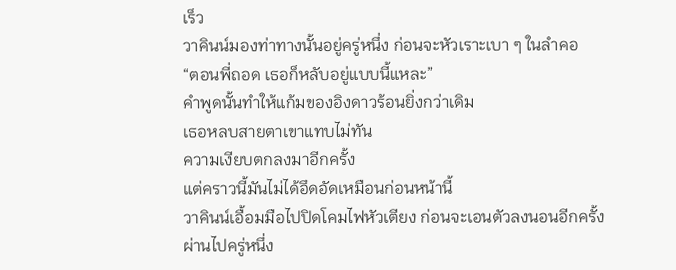เร็ว
วาคินน์มองท่าทางนั้นอยู่ครู่หนึ่ง ก่อนจะหัวเราะเบา ๆ ในลำคอ
“ตอนพี่ถอด เธอก็หลับอยู่แบบนี้แหละ”
คำพูดนั้นทำให้แก้มของอิงดาวร้อนยิ่งกว่าเดิม
เธอหลบสายตาเขาแทบไม่ทัน
ความเงียบตกลงมาอีกครั้ง
แต่คราวนี้มันไม่ได้อึดอัดเหมือนก่อนหน้านี้
วาคินน์เอื้อมมือไปปิดโคมไฟหัวเตียง ก่อนจะเอนตัวลงนอนอีกครั้ง
ผ่านไปครู่หนึ่ง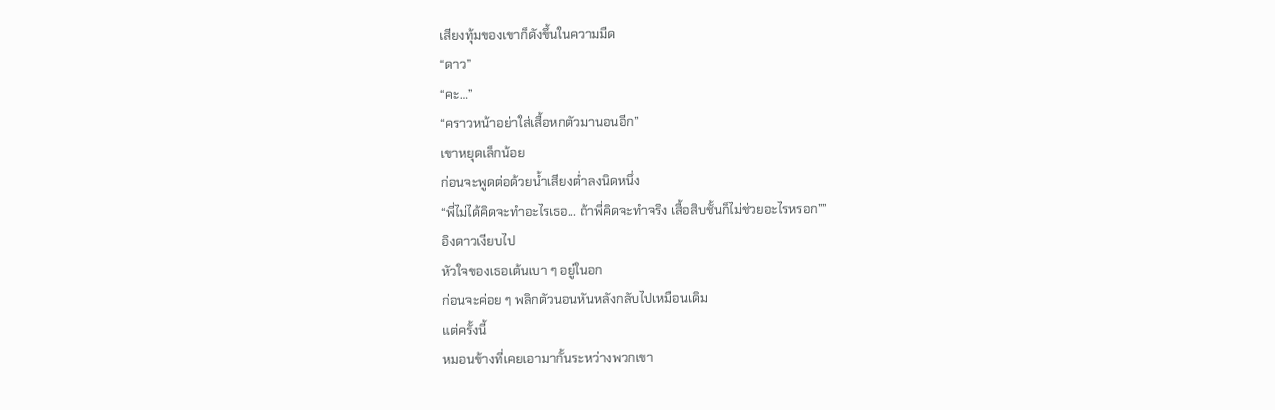เสียงทุ้มของเขาก็ดังขึ้นในความมืด
“ดาว”
“คะ…”
“คราวหน้าอย่าใส่เสื้อหกตัวมานอนอีก”
เขาหยุดเล็กน้อย
ก่อนจะพูดต่อด้วยน้ำเสียงต่ำลงนิดหนึ่ง
“พี่ไม่ได้คิดจะทำอะไรเธอ... ถ้าพี่คิดจะทำจริง เสื้อสิบชั้นก็ไม่ช่วยอะไรหรอก””
อิงดาวเงียบไป
หัวใจของเธอเต้นเบา ๆ อยู่ในอก
ก่อนจะค่อย ๆ พลิกตัวนอนหันหลังกลับไปเหมือนเดิม
แต่ครั้งนี้
หมอนข้างที่เคยเอามากั้นระหว่างพวกเขา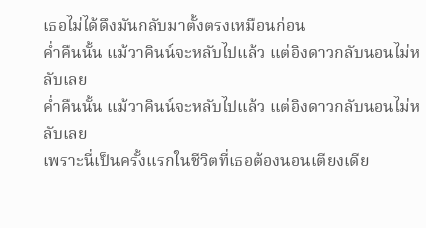เธอไม่ได้ดึงมันกลับมาตั้งตรงเหมือนก่อน
ค่ำคืนนั้น แม้วาคินน์จะหลับไปแล้ว แต่อิงดาวกลับนอนไม่หลับเลย
ค่ำคืนนั้น แม้วาคินน์จะหลับไปแล้ว แต่อิงดาวกลับนอนไม่หลับเลย
เพราะนี่เป็นครั้งแรกในชีวิตที่เธอต้องนอนเตียงเดีย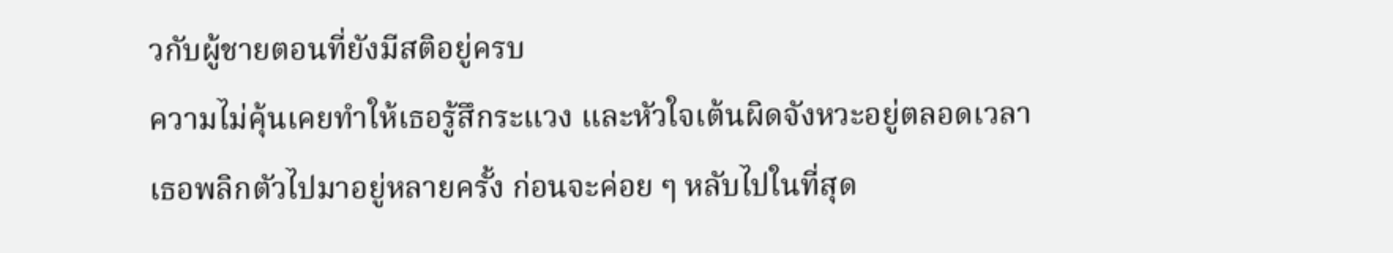วกับผู้ชายตอนที่ยังมีสติอยู่ครบ
ความไม่คุ้นเคยทำให้เธอรู้สึกระแวง และหัวใจเต้นผิดจังหวะอยู่ตลอดเวลา
เธอพลิกตัวไปมาอยู่หลายครั้ง ก่อนจะค่อย ๆ หลับไปในที่สุด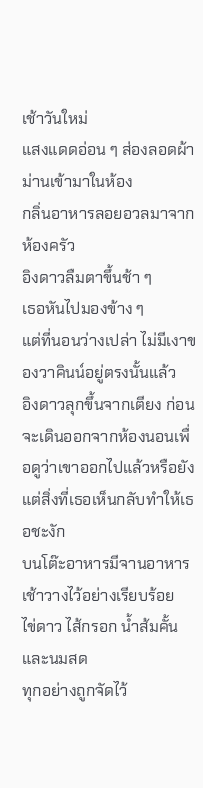เช้าวันใหม่
แสงแดดอ่อน ๆ ส่องลอดผ้าม่านเข้ามาในห้อง
กลิ่นอาหารลอยอวลมาจากห้องครัว
อิงดาวลืมตาขึ้นช้า ๆ
เธอหันไปมองข้าง ๆ
แต่ที่นอนว่างเปล่า ไม่มีเงาของวาคินน์อยู่ตรงนั้นแล้ว
อิงดาวลุกขึ้นจากเตียง ก่อนจะเดินออกจากห้องนอนเพื่อดูว่าเขาออกไปแล้วหรือยัง
แต่สิ่งที่เธอเห็นกลับทำให้เธอชะงัก
บนโต๊ะอาหารมีจานอาหารเช้าวางไว้อย่างเรียบร้อย
ไข่ดาว ไส้กรอก น้ำส้มคั้น และนมสด
ทุกอย่างถูกจัดไว้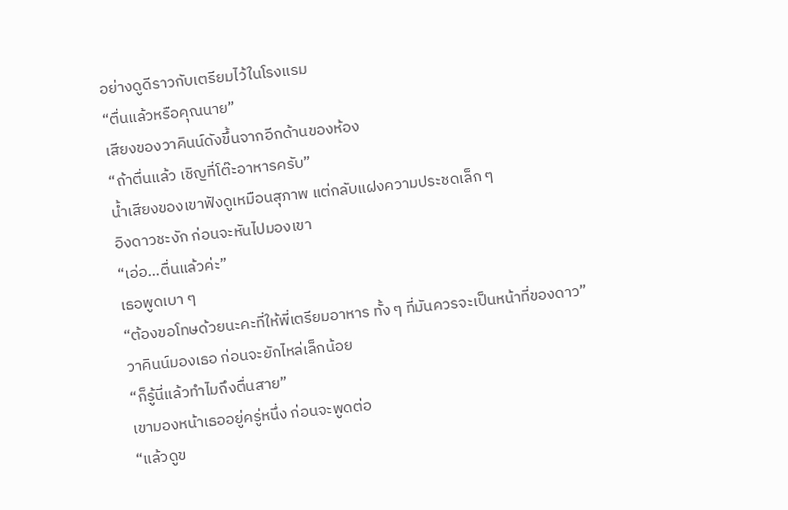อย่างดูดีราวกับเตรียมไว้ในโรงแรม
“ตื่นแล้วหรือคุณนาย”
เสียงของวาคินน์ดังขึ้นจากอีกด้านของห้อง
“ถ้าตื่นแล้ว เชิญที่โต๊ะอาหารครับ”
น้ำเสียงของเขาฟังดูเหมือนสุภาพ แต่กลับแฝงความประชดเล็ก ๆ
อิงดาวชะงัก ก่อนจะหันไปมองเขา
“เอ่อ…ตื่นแล้วค่ะ”
เธอพูดเบา ๆ
“ต้องขอโทษด้วยนะคะที่ให้พี่เตรียมอาหาร ทั้ง ๆ ที่มันควรจะเป็นหน้าที่ของดาว”
วาคินน์มองเธอ ก่อนจะยักไหล่เล็กน้อย
“ก็รู้นี่แล้วทำไมถึงตื่นสาย”
เขามองหน้าเธออยู่ครู่หนึ่ง ก่อนจะพูดต่อ
“แล้วดูข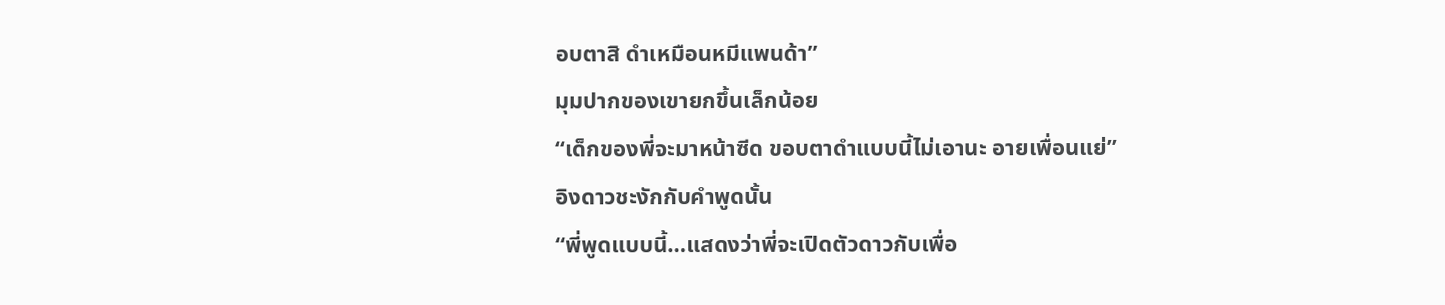อบตาสิ ดำเหมือนหมีแพนด้า”
มุมปากของเขายกขึ้นเล็กน้อย
“เด็กของพี่จะมาหน้าซีด ขอบตาดำแบบนี้ไม่เอานะ อายเพื่อนแย่”
อิงดาวชะงักกับคำพูดนั้น
“พี่พูดแบบนี้…แสดงว่าพี่จะเปิดตัวดาวกับเพื่อ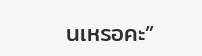นเหรอคะ”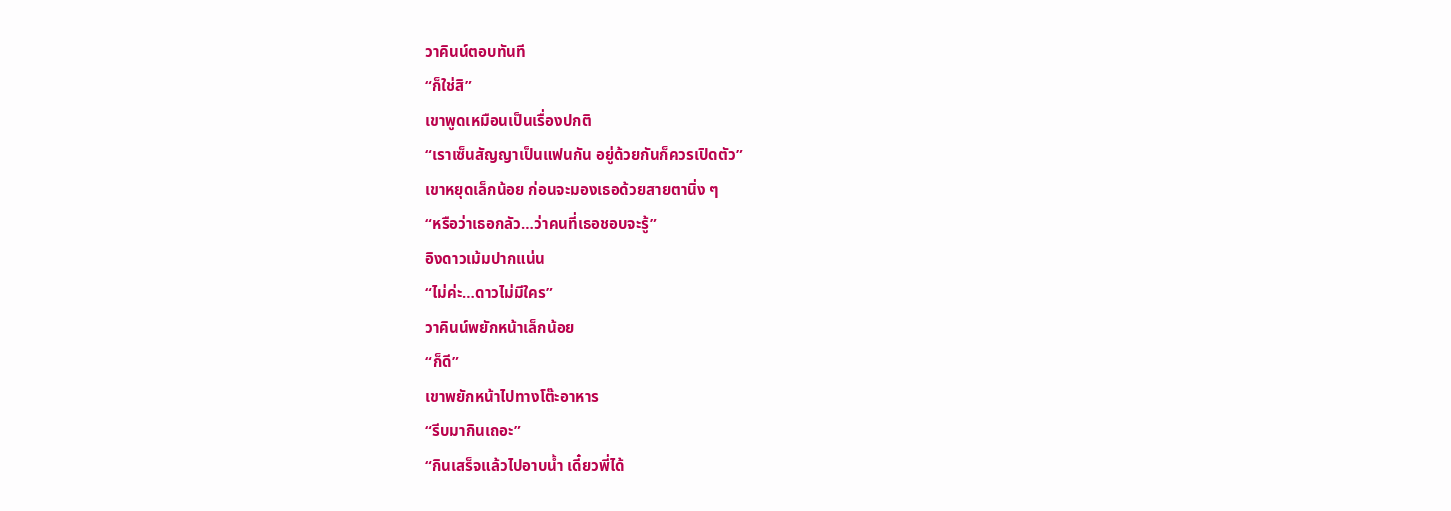วาคินน์ตอบทันที
“ก็ใช่สิ”
เขาพูดเหมือนเป็นเรื่องปกติ
“เราเซ็นสัญญาเป็นแฟนกัน อยู่ด้วยกันก็ควรเปิดตัว”
เขาหยุดเล็กน้อย ก่อนจะมองเธอด้วยสายตานิ่ง ๆ
“หรือว่าเธอกลัว…ว่าคนที่เธอชอบจะรู้”
อิงดาวเม้มปากแน่น
“ไม่ค่ะ…ดาวไม่มีใคร”
วาคินน์พยักหน้าเล็กน้อย
“ก็ดี”
เขาพยักหน้าไปทางโต๊ะอาหาร
“รีบมากินเถอะ”
“กินเสร็จแล้วไปอาบน้ำ เดี๋ยวพี่ได้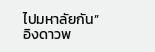ไปมหาลัยกัน”
อิงดาวพ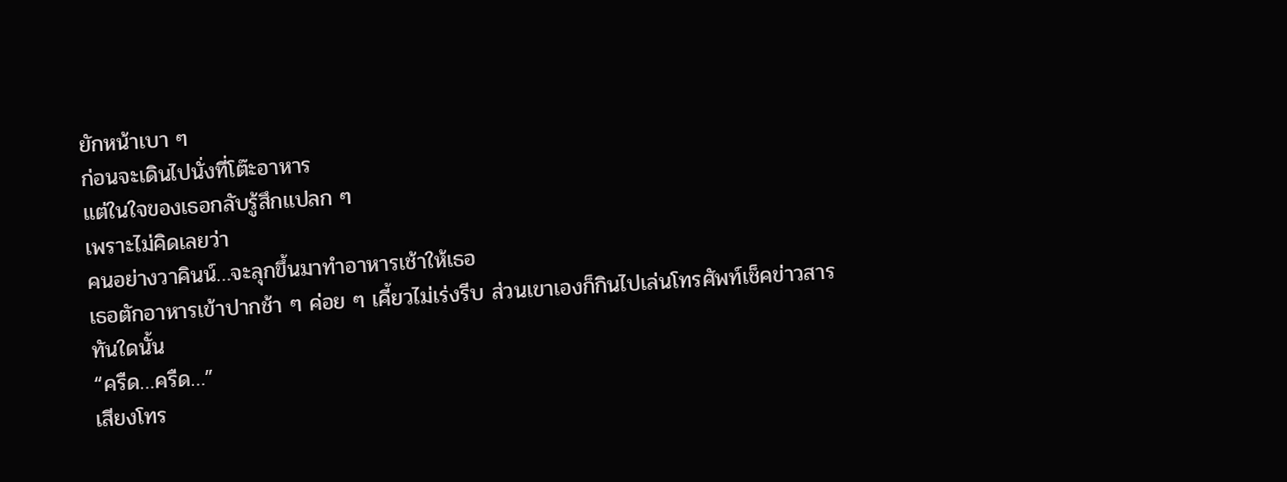ยักหน้าเบา ๆ
ก่อนจะเดินไปนั่งที่โต๊ะอาหาร
แต่ในใจของเธอกลับรู้สึกแปลก ๆ
เพราะไม่คิดเลยว่า
คนอย่างวาคินน์…จะลุกขึ้นมาทำอาหารเช้าให้เธอ
เธอตักอาหารเข้าปากช้า ๆ ค่อย ๆ เคี้ยวไม่เร่งรีบ ส่วนเขาเองก็กินไปเล่นโทรศัพท์เช็คข่าวสาร
ทันใดนั้น
“ครืด…ครืด…”
เสียงโทร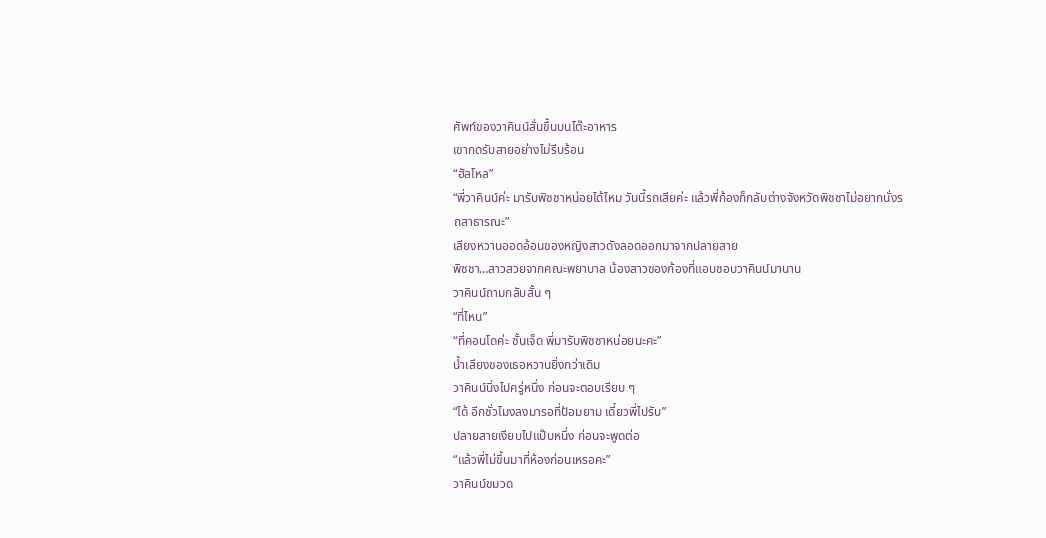ศัพท์ของวาคินน์สั่นขึ้นบนโต๊ะอาหาร
เขากดรับสายอย่างไม่รีบร้อน
“ฮัลโหล”
“พี่วาคินน์ค่ะ มารับพิชชาหน่อยได้ไหม วันนี้รถเสียค่ะ แล้วพี่ก้องก็กลับต่างจังหวัดพิชชาไม่อยากนั่งรถสาธารณะ”
เสียงหวานออดอ้อนของหญิงสาวดังลอดออกมาจากปลายสาย
พิชชา…สาวสวยจากคณะพยาบาล น้องสาวของก้องที่แอบชอบวาคินน์มานาน
วาคินน์ถามกลับสั้น ๆ
“ที่ไหน”
“ที่คอนโดค่ะ ชั้นเจ็ด พี่มารับพิชชาหน่อยนะคะ”
น้ำเสียงของเธอหวานยิ่งกว่าเดิม
วาคินน์นิ่งไปครู่หนึ่ง ก่อนจะตอบเรียบ ๆ
“ได้ อีกชั่วโมงลงมารอที่ป้อมยาม เดี๋ยวพี่ไปรับ”
ปลายสายเงียบไปแป๊บหนึ่ง ก่อนจะพูดต่อ
“แล้วพี่ไม่ขึ้นมาที่ห้องก่อนเหรอคะ”
วาคินน์ขมวด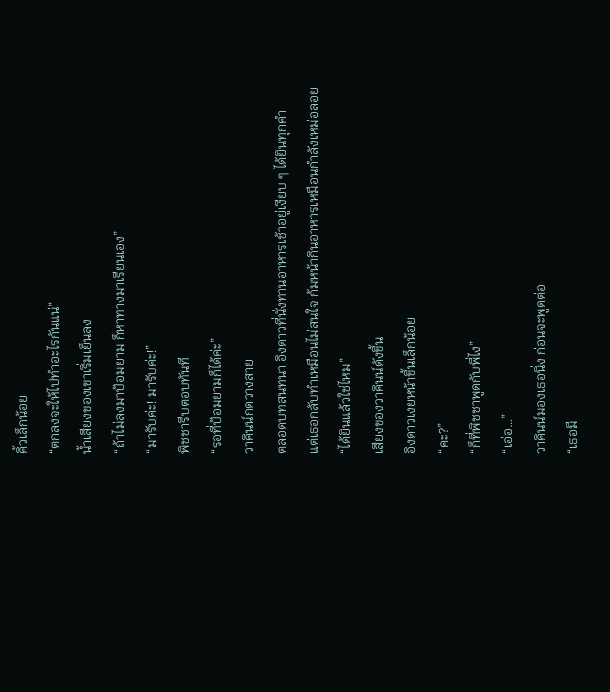คิ้วเล็กน้อย
“ตกลงจะให้ไปทำอะไรกันแน่”
น้ำเสียงของเขาเริ่มเย็นลง
“ถ้าไม่ลงมาป้อมยาม ก็หาทางมาเรียนเอง”
“มารับค่ะ! มารับค่ะ!”
พิชชารีบตอบทันที
“รอที่ป้อมยามก็ได้ค่ะ”
วาคินน์กดวางสาย
ตลอดบทสนทนา อิงดาวที่นั่งทานอาหารเช้าอยู่เงียบ ๆ ได้ยินทุกคำ
แต่เธอกลับทำเหมือนไม่สนใจ ก้มหน้ากินอาหารเหมือนกำลังเหม่อลอย
“ได้ยินแล้วใช่ไหม”
เสียงของวาคินน์ดังขึ้น
อิงดาวเงยหน้าขึ้นเล็กน้อย
“คะ?”
“ก็ที่พิชชาพูดกับพี่ไง”
“เอ่อ…”
วาคินน์มองเธอนิ่ง ก่อนจะพูดต่อ
“เธอมี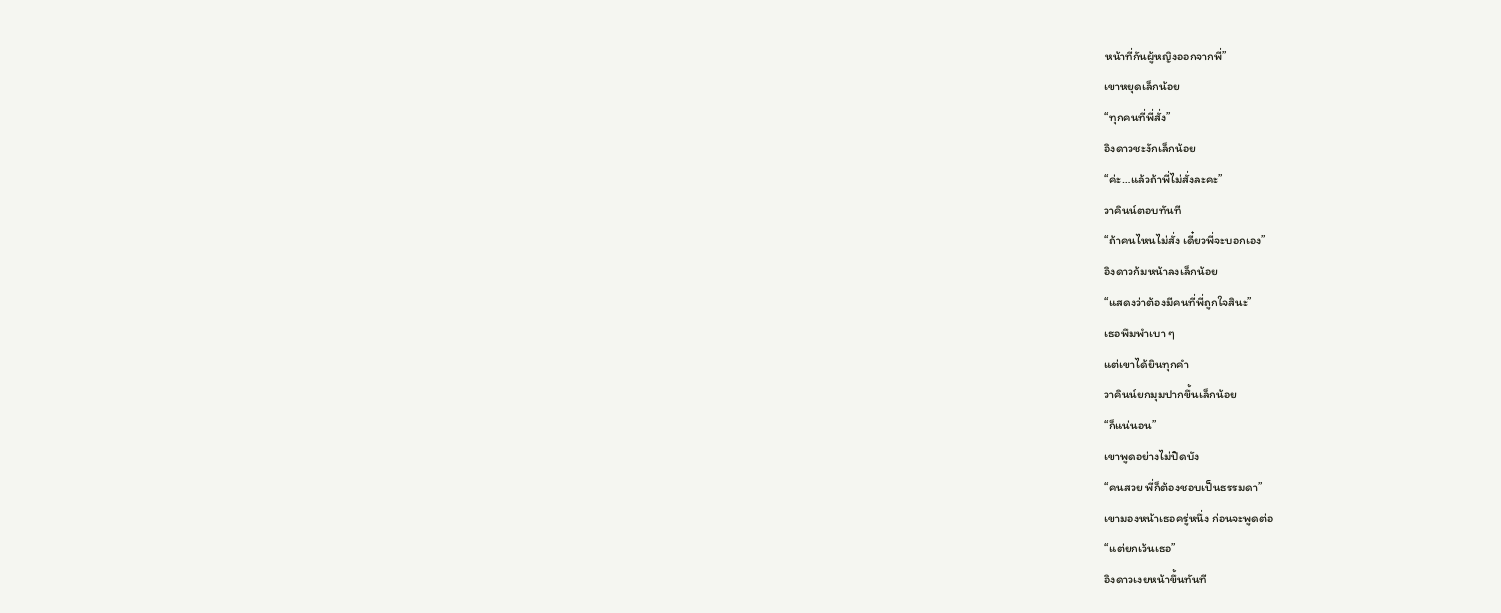หน้าที่กันผู้หญิงออกจากพี่”
เขาหยุดเล็กน้อย
“ทุกคนที่พี่สั่ง”
อิงดาวชะงักเล็กน้อย
“ค่ะ…แล้วถ้าพี่ไม่สั่งละคะ”
วาคินน์ตอบทันที
“ถ้าคนไหนไม่สั่ง เดี๋ยวพี่จะบอกเอง”
อิงดาวก้มหน้าลงเล็กน้อย
“แสดงว่าต้องมีคนที่พี่ถูกใจสินะ”
เธอพึมพำเบา ๆ
แต่เขาได้ยินทุกคำ
วาคินน์ยกมุมปากขึ้นเล็กน้อย
“ก็แน่นอน”
เขาพูดอย่างไม่ปิดบัง
“คนสวย พี่ก็ต้องชอบเป็นธรรมดา”
เขามองหน้าเธอครู่หนึ่ง ก่อนจะพูดต่อ
“แต่ยกเว้นเธอ”
อิงดาวเงยหน้าขึ้นทันที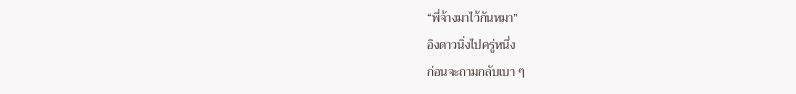“พี่จ้างมาไว้กันหมา”
อิงดาวนิ่งไปครู่หนึ่ง
ก่อนจะถามกลับเบา ๆ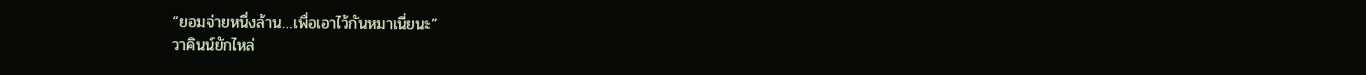“ยอมจ่ายหนึ่งล้าน…เพื่อเอาไว้กันหมาเนี่ยนะ”
วาคินน์ยักไหล่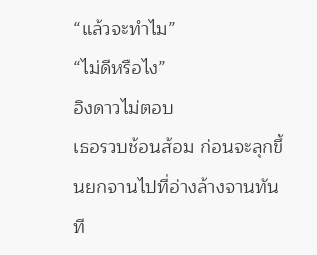“แล้วจะทำไม”
“ไม่ดีหรือไง”
อิงดาวไม่ตอบ
เธอรวบช้อนส้อม ก่อนจะลุกขึ้นยกจานไปที่อ่างล้างจานทันที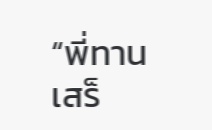“พี่ทานเสร็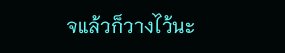จแล้วก็วางไว้นะ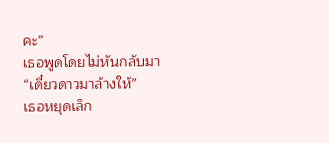คะ”
เธอพูดโดยไม่หันกลับมา
“เดี๋ยวดาวมาล้างให้”
เธอหยุดเล็ก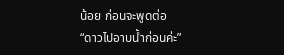น้อย ก่อนจะพูดต่อ
“ดาวไปอาบน้ำก่อนค่ะ”